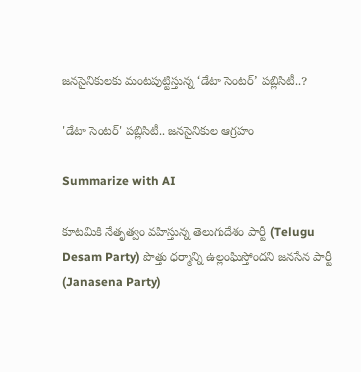జ‌న‌సైనికులకు మంట‌పుట్టిస్తున్న ‘డేటా సెంట‌ర్’ ప‌బ్లిసిటీ..?

'డేటా సెంటర్' ప‌బ్లిసిటీ.. జ‌న‌సైనికుల ఆగ్ర‌హం

Summarize with AI

కూటమికి నేతృత్వం వహిస్తున్న తెలుగుదేశం పార్టీ (Telugu Desam Party) పొత్తు ధర్మాన్ని ఉల్లంఘిస్తోందని జనసేన పార్టీ (Janasena Party)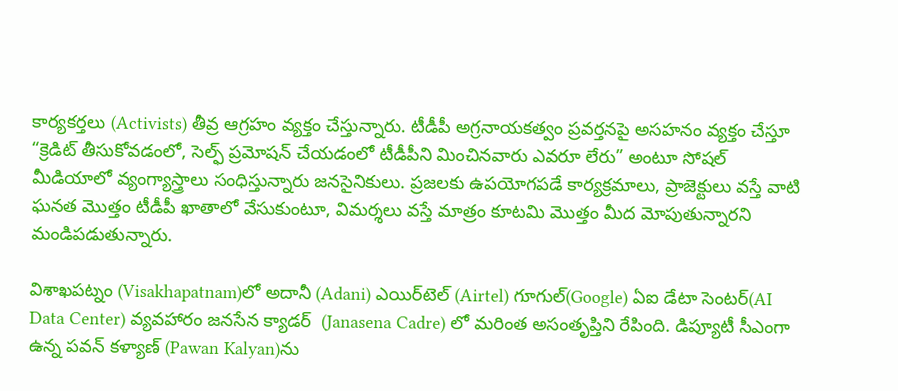కార్యకర్తలు (Activists) తీవ్ర ఆగ్రహం వ్యక్తం చేస్తున్నారు. టీడీపీ అగ్ర‌నాయ‌క‌త్వం ప్రవర్తనపై అసహనం వ్యక్తం చేస్తూ “క్రెడిట్ తీసుకోవడంలో, సెల్ఫ్ ప్రమోషన్ చేయడంలో టీడీపీని మించిన‌వారు ఎవరూ లేరు” అంటూ సోషల్ మీడియాలో వ్యంగ్యాస్త్రాలు సంధిస్తున్నారు జ‌న‌సైనికులు. ప్రజలకు ఉపయోగపడే కార్యక్రమాలు, ప్రాజెక్టులు వస్తే వాటి ఘనత మొత్తం టీడీపీ ఖాతాలో వేసుకుంటూ, విమర్శలు వస్తే మాత్రం కూటమి మొత్తం మీద మోపుతున్నారని మండిపడుతున్నారు.

విశాఖపట్నం (Visakhapatnam)లో అదానీ (Adani) ఎయిర్‌టెల్ (Airtel) గూగుల్(Google) ఏఐ డేటా సెంటర్(AI Data Center) వ్యవహారం జనసేన క్యాడర్‌  (Janasena Cadre) లో మరింత అసంతృప్తిని రేపింది. డిప్యూటీ సీఎంగా ఉన్న పవన్ కళ్యాణ్‌ (Pawan Kalyan)ను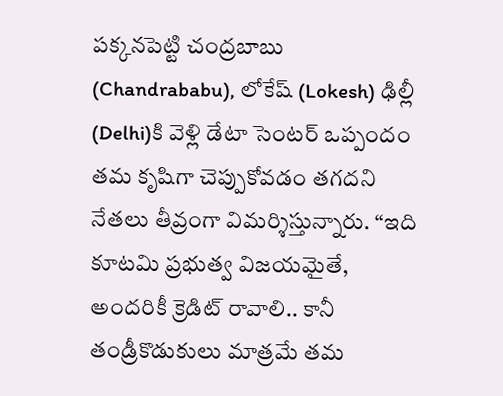పక్కనపెట్టి చంద్రబాబు (Chandrababu), లోకేష్ (Lokesh) ఢిల్లీ (Delhi)కి వెళ్లి డేటా సెంటర్ ఒప్పందం తమ కృషిగా చెప్పుకోవడం తగదని నేతలు తీవ్రంగా విమర్శిస్తున్నారు. “ఇది కూటమి ప్రభుత్వ విజయమైతే, అందరికీ క్రెడిట్ రావాలి.. కానీ తండ్రీకొడుకులు మాత్రమే తమ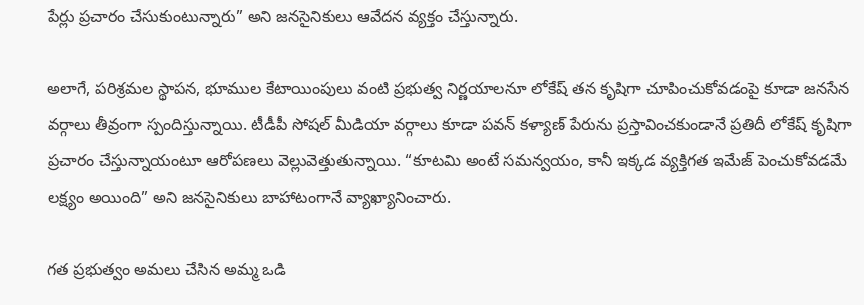పేర్లు ప్ర‌చారం చేసుకుంటున్నారు” అని జనసైనికులు ఆవేదన వ్యక్తం చేస్తున్నారు.

అలాగే, పరిశ్రమల స్థాపన, భూముల కేటాయింపులు వంటి ప్రభుత్వ నిర్ణయాలనూ లోకేష్ తన కృషిగా చూపించుకోవడంపై కూడా జనసేన వర్గాలు తీవ్రంగా స్పందిస్తున్నాయి. టీడీపీ సోషల్ మీడియా వర్గాలు కూడా పవన్ కళ్యాణ్ పేరును ప్రస్తావించకుండానే ప్రతిదీ లోకేష్ కృషిగా ప్రచారం చేస్తున్నాయంటూ ఆరోపణలు వెల్లువెత్తుతున్నాయి. “కూటమి అంటే సమన్వయం, కానీ ఇక్కడ వ్యక్తిగత ఇమేజ్ పెంచుకోవడమే లక్ష్యం అయింది” అని జ‌న‌సైనికులు బాహాటంగానే వ్యాఖ్యానించారు.

గ‌త ప్ర‌భుత్వం అమ‌లు చేసిన‌ అమ్మ ఒడి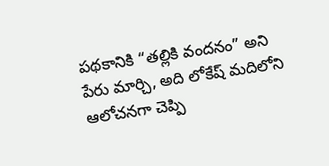పథకానికి “తల్లికి వందనం” అని పేరు మార్చి, అది లోకేష్ మ‌దిలోని ఆలోచనగా చెప్పి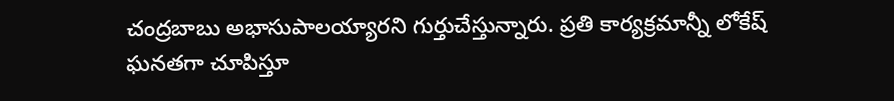చంద్ర‌బాబు అభాసుపాల‌య్యార‌ని గుర్తుచేస్తున్నారు. ప్రతి కార్యక్రమాన్నీ లోకేష్ ఘనతగా చూపిస్తూ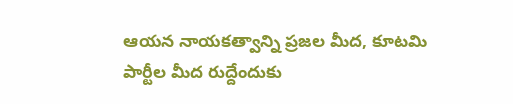ఆయ‌న నాయ‌క‌త్వాన్ని ప్ర‌జ‌ల మీద‌, కూట‌మి పార్టీల మీద రుద్దేందుకు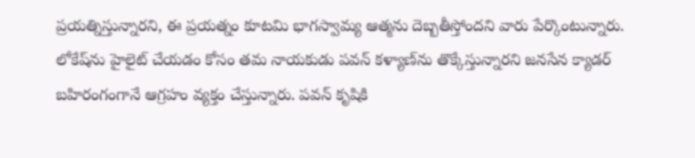ప్ర‌య‌త్నిస్తున్నార‌ని, ఈ ప్రయత్నం కూటమి భాగస్వామ్య ఆత్మను దెబ్బతీస్తోందని వారు పేర్కొంటున్నారు. లోకేష్‌ను హైలైట్ చేయ‌డం కోసం త‌మ నాయ‌కుడు ప‌వ‌న్ క‌ళ్యాణ్‌ను తొక్కేస్తున్నార‌ని జనసేన క్యాడ‌ర్ బ‌హిరంగంగానే ఆగ్ర‌హం వ్య‌క్తం చేస్తున్నారు. పవన్ కృషికి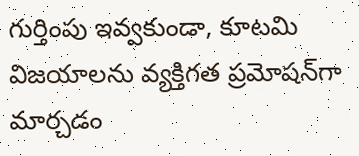గుర్తింపు ఇవ్వకుండా, కూటమి విజయాలను వ్యక్తిగత ప్రమోషన్‌గా మార్చడం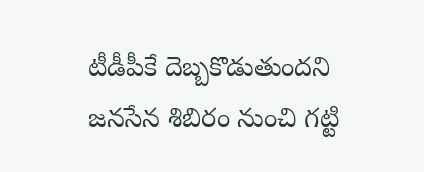టీడీపీకే దెబ్బ‌కొడుతుంద‌ని జనసేన శిబిరం నుంచి గ‌ట్టి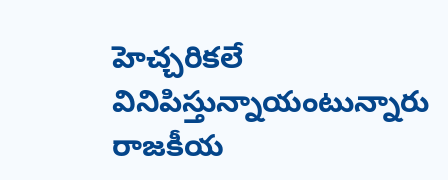హెచ్చ‌రిక‌లే వినిపిస్తున్నాయంటున్నారు రాజకీయ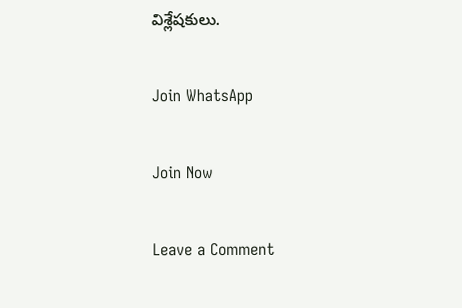విశ్లేషకులు.

Join WhatsApp

Join Now

Leave a Comment